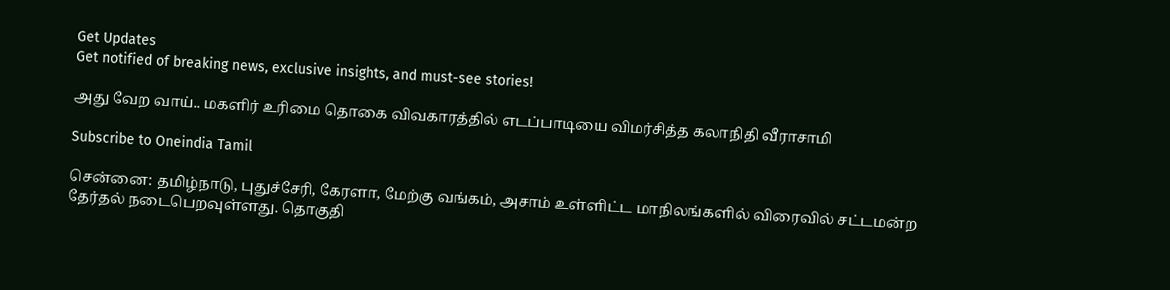Get Updates
Get notified of breaking news, exclusive insights, and must-see stories!

அது வேற வாய்.. மகளிர் உரிமை தொகை விவகாரத்தில் எடப்பாடியை விமர்சித்த கலாநிதி வீராசாமி

Subscribe to Oneindia Tamil

சென்னை: தமிழ்நாடு, புதுச்சேரி, கேரளா, மேற்கு வங்கம், அசாம் உள்ளிட்ட மாநிலங்களில் விரைவில் சட்டமன்ற தேர்தல் நடைபெறவுள்ளது. தொகுதி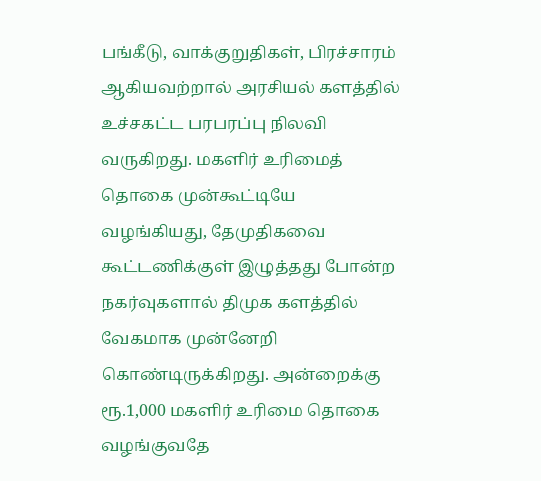பங்கீடு, வாக்குறுதிகள், பிரச்சாரம் ஆகியவற்றால் அரசியல் களத்தில் உச்சகட்ட பரபரப்பு நிலவி வருகிறது. மகளிர் உரிமைத் தொகை முன்கூட்டியே வழங்கியது, தேமுதிகவை கூட்டணிக்குள் இழுத்தது போன்ற நகர்வுகளால் திமுக களத்தில் வேகமாக முன்னேறி கொண்டிருக்கிறது. அன்றைக்கு ரூ.1,000 மகளிர் உரிமை தொகை வழங்குவதே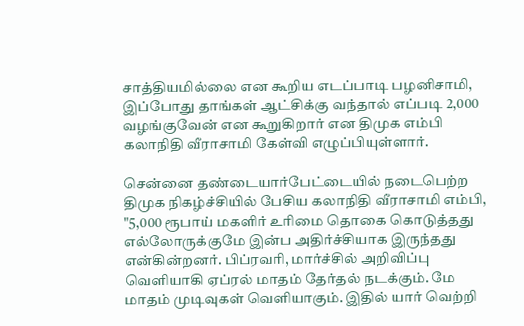சாத்தியமில்லை என கூறிய எடப்பாடி பழனிசாமி, இப்போது தாங்கள் ஆட்சிக்கு வந்தால் எப்படி 2,000 வழங்குவேன் என கூறுகிறார் என திமுக எம்பி கலாநிதி வீராசாமி கேள்வி எழுப்பியுள்ளார்.

சென்னை தண்டையார்பேட்டையில் நடைபெற்ற திமுக நிகழ்ச்சியில் பேசிய கலாநிதி வீராசாமி எம்பி, "5,000 ரூபாய் மகளிர் உரிமை தொகை கொடுத்தது எல்லோருக்குமே இன்ப அதிர்ச்சியாக இருந்தது என்கின்றனர். பிப்ரவரி, மார்ச்சில் அறிவிப்பு வெளியாகி ஏப்ரல் மாதம் தேர்தல் நடக்கும். மே மாதம் முடிவுகள் வெளியாகும். இதில் யார் வெற்றி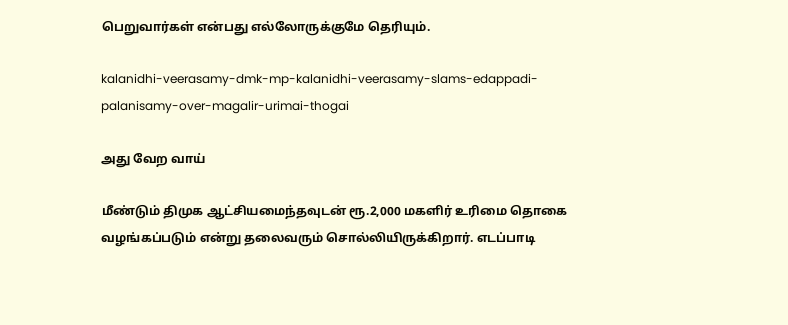பெறுவார்கள் என்பது எல்லோருக்குமே தெரியும்.

kalanidhi-veerasamy-dmk-mp-kalanidhi-veerasamy-slams-edappadi-palanisamy-over-magalir-urimai-thogai

அது வேற வாய்

மீண்டும் திமுக ஆட்சியமைந்தவுடன் ரூ.2,000 மகளிர் உரிமை தொகை வழங்கப்படும் என்று தலைவரும் சொல்லியிருக்கிறார். எடப்பாடி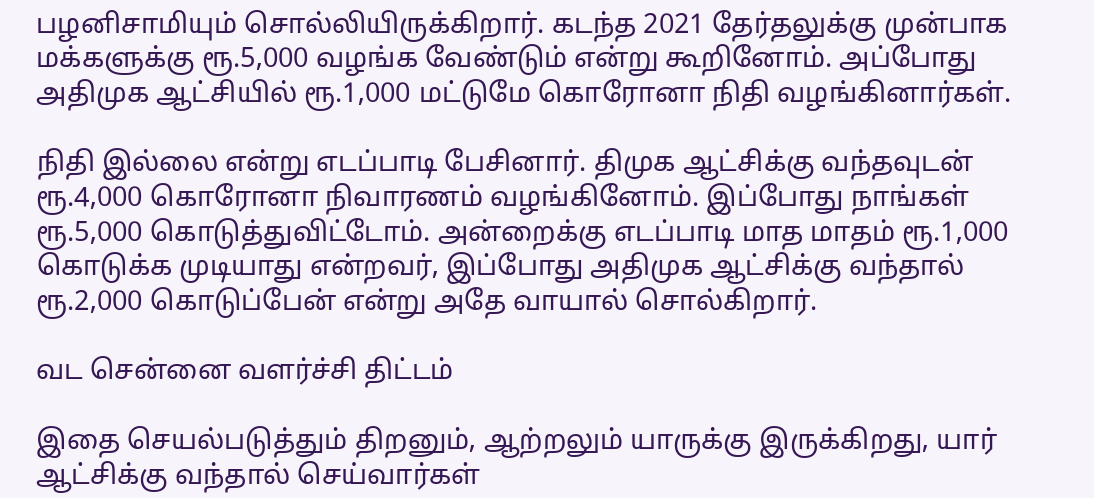பழனிசாமியும் சொல்லியிருக்கிறார். கடந்த 2021 தேர்தலுக்கு முன்பாக மக்களுக்கு ரூ.5,000 வழங்க வேண்டும் என்று கூறினோம். அப்போது அதிமுக ஆட்சியில் ரூ.1,000 மட்டுமே கொரோனா நிதி வழங்கினார்கள்.

நிதி இல்லை என்று எடப்பாடி பேசினார். திமுக ஆட்சிக்கு வந்தவுடன் ரூ.4,000 கொரோனா நிவாரணம் வழங்கினோம். இப்போது நாங்கள் ரூ.5,000 கொடுத்துவிட்டோம். அன்றைக்கு எடப்பாடி மாத மாதம் ரூ.1,000 கொடுக்க முடியாது என்றவர், இப்போது அதிமுக ஆட்சிக்கு வந்தால் ரூ.2,000 கொடுப்பேன் என்று அதே வாயால் சொல்கிறார்.

வட சென்னை வளர்ச்சி திட்டம்

இதை செயல்படுத்தும் திறனும், ஆற்றலும் யாருக்கு இருக்கிறது, யார் ஆட்சிக்கு வந்தால் செய்வார்கள்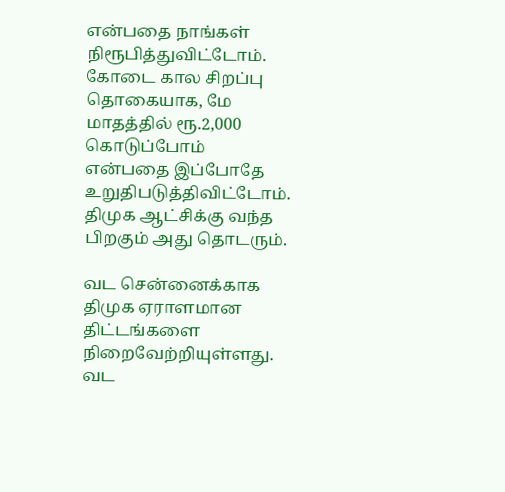என்பதை நாங்கள் நிரூபித்துவிட்டோம். கோடை கால சிறப்பு தொகையாக, மே மாதத்தில் ரூ.2,000 கொடுப்போம் என்பதை இப்போதே உறுதிபடுத்திவிட்டோம். திமுக ஆட்சிக்கு வந்த பிறகும் அது தொடரும்.

வட சென்னைக்காக திமுக ஏராளமான திட்டங்களை நிறைவேற்றியுள்ளது. வட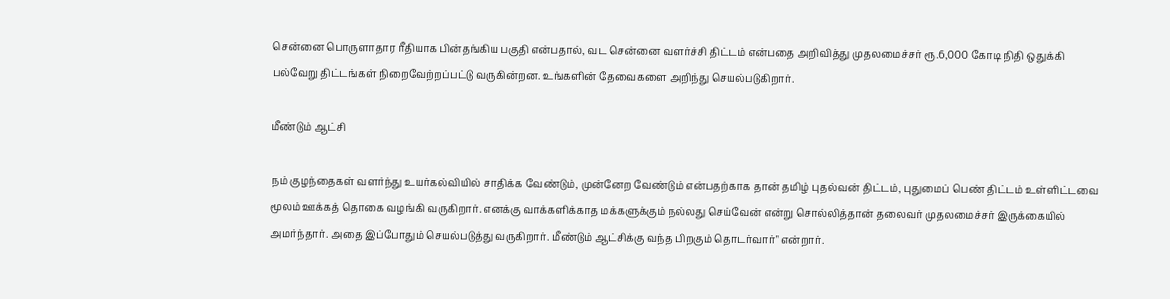சென்னை பொருளாதார ரீதியாக பின்தங்கிய பகுதி என்பதால், வட சென்னை வளர்ச்சி திட்டம் என்பதை அறிவித்து முதலமைச்சர் ரூ.6,000 கோடி நிதி ஒதுக்கி பல்வேறு திட்டங்கள் நிறைவேற்றப்பட்டு வருகின்றன. உங்களின் தேவைகளை அறிந்து செயல்படுகிறார்.

மீண்டும் ஆட்சி

நம் குழந்தைகள் வளர்ந்து உயர்கல்வியில் சாதிக்க வேண்டும், முன்னேற வேண்டும் என்பதற்காக தான் தமிழ் புதல்வன் திட்டம், புதுமைப் பெண் திட்டம் உள்ளிட்டவை மூலம் ஊக்கத் தொகை வழங்கி வருகிறார். எனக்கு வாக்களிக்காத மக்களுக்கும் நல்லது செய்வேன் என்று சொல்லித்தான் தலைவர் முதலமைச்சர் இருக்கையில் அமர்ந்தார். அதை இப்போதும் செயல்படுத்து வருகிறார். மீண்டும் ஆட்சிக்கு வந்த பிறகும் தொடர்வார்" என்றார்.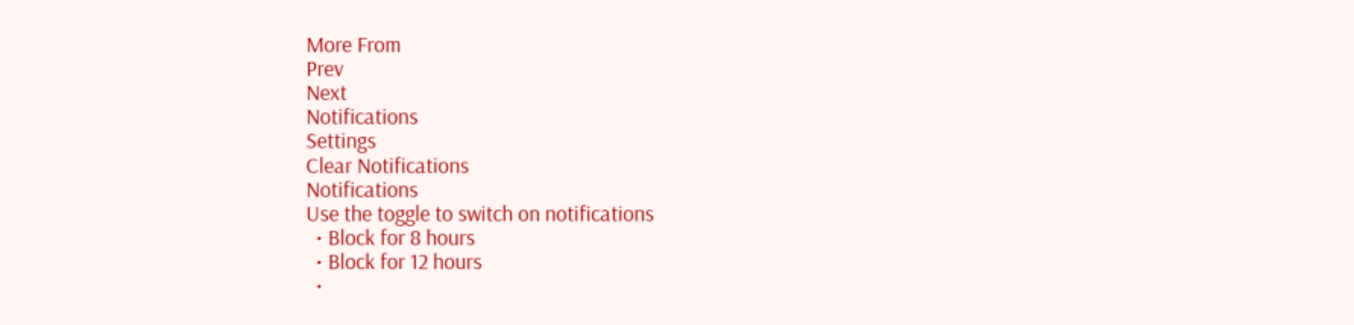More From
Prev
Next
Notifications
Settings
Clear Notifications
Notifications
Use the toggle to switch on notifications
  • Block for 8 hours
  • Block for 12 hours
  •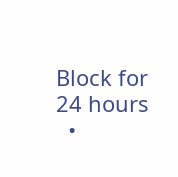Block for 24 hours
  •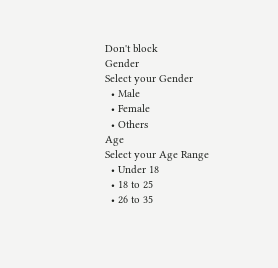Don't block
Gender
Select your Gender
  • Male
  • Female
  • Others
Age
Select your Age Range
  • Under 18
  • 18 to 25
  • 26 to 35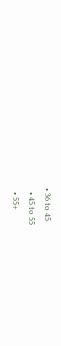• 36 to 45
  • 45 to 55
  • 55+